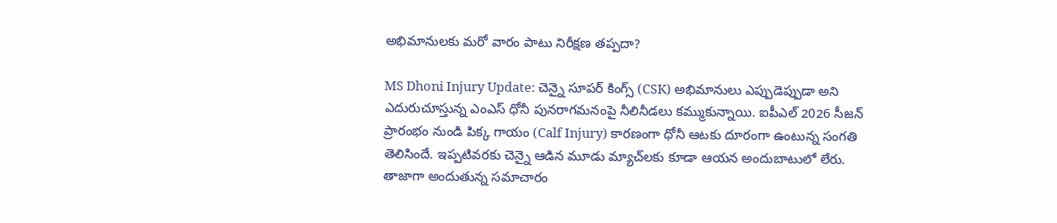అభిమానులకు మరో వారం పాటు నిరీక్షణ తప్పదా?

MS Dhoni Injury Update: చెన్నై సూపర్ కింగ్స్ (CSK) అభిమానులు ఎప్పుడెప్పుడా అని ఎదురుచూస్తున్న ఎంఎస్ ధోనీ పునరాగమనంపై నీలినీడలు కమ్ముకున్నాయి. ఐపీఎల్ 2026 సీజన్ ప్రారంభం నుండి పిక్క గాయం (Calf Injury) కారణంగా ధోనీ ఆటకు దూరంగా ఉంటున్న సంగతి తెలిసిందే. ఇప్పటివరకు చెన్నై ఆడిన మూడు మ్యాచ్‌లకు కూడా ఆయన అందుబాటులో లేరు. తాజాగా అందుతున్న సమాచారం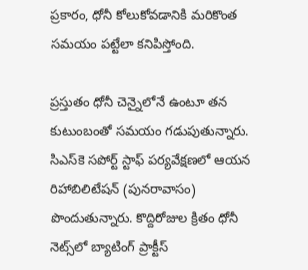ప్రకారం, ధోనీ కోలుకోవడానికి మరికొంత సమయం పట్టేలా కనిపిస్తోంది.

ప్రస్తుతం ధోనీ చెన్నైలోనే ఉంటూ తన కుటుంబంతో సమయం గడుపుతున్నారు. సిఎస్‌కె సపోర్ట్ స్టాఫ్ పర్యవేక్షణలో ఆయన రిహాబిలిటేషన్ (పునరావాసం) పొందుతున్నారు. కొద్దిరోజుల క్రితం ధోనీ నెట్స్‌లో బ్యాటింగ్ ప్రాక్టీస్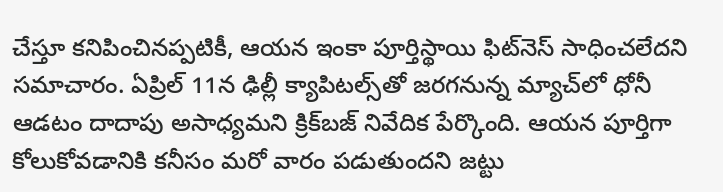చేస్తూ కనిపించినప్పటికీ, ఆయన ఇంకా పూర్తిస్థాయి ఫిట్‌నెస్‌ సాధించలేదని సమాచారం. ఏప్రిల్ 11న ఢిల్లీ క్యాపిటల్స్‌తో జరగనున్న మ్యాచ్‌లో ధోనీ ఆడటం దాదాపు అసాధ్యమని క్రిక్‌బజ్ నివేదిక పేర్కొంది. ఆయన పూర్తిగా కోలుకోవడానికి కనీసం మరో వారం పడుతుందని జట్టు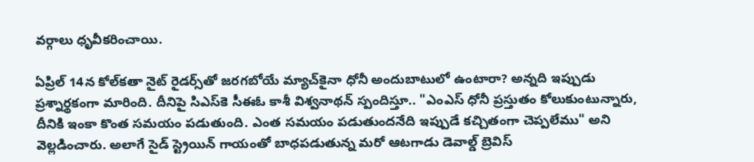వర్గాలు ధృవీకరించాయి.

ఏప్రిల్ 14న కోల్‌కతా నైట్ రైడర్స్‌తో జరగబోయే మ్యాచ్‌కైనా ధోనీ అందుబాటులో ఉంటారా? అన్నది ఇప్పుడు ప్రశ్నార్థకంగా మారింది. దీనిపై సిఎస్‌కె సీఈఓ కాశీ విశ్వనాథన్ స్పందిస్తూ.. "ఎంఎస్ ధోనీ ప్రస్తుతం కోలుకుంటున్నారు, దీనికి ఇంకా కొంత సమయం పడుతుంది. ఎంత సమయం పడుతుందనేది ఇప్పుడే కచ్చితంగా చెప్పలేము" అని వెల్లడించారు. అలాగే సైడ్ స్ట్రెయిన్ గాయంతో బాధపడుతున్న మరో ఆటగాడు డెవాల్డ్ బ్రెవిస్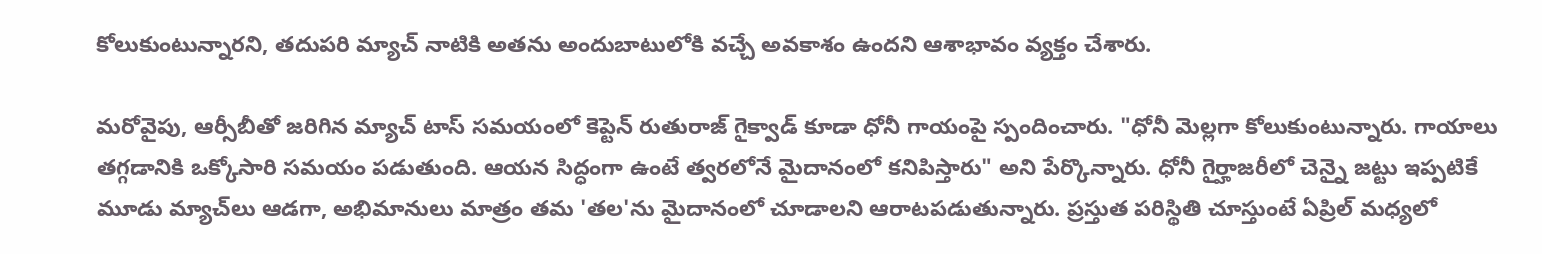కోలుకుంటున్నారని, తదుపరి మ్యాచ్ నాటికి అతను అందుబాటులోకి వచ్చే అవకాశం ఉందని ఆశాభావం వ్యక్తం చేశారు.

మరోవైపు, ఆర్సీబీతో జరిగిన మ్యాచ్ టాస్ సమయంలో కెప్టెన్ రుతురాజ్ గైక్వాడ్ కూడా ధోనీ గాయంపై స్పందించారు. "ధోనీ మెల్లగా కోలుకుంటున్నారు. గాయాలు తగ్గడానికి ఒక్కోసారి సమయం పడుతుంది. ఆయన సిద్ధంగా ఉంటే త్వరలోనే మైదానంలో కనిపిస్తారు" అని పేర్కొన్నారు. ధోనీ గైర్హాజరీలో చెన్నై జట్టు ఇప్పటికే మూడు మ్యాచ్‌లు ఆడగా, అభిమానులు మాత్రం తమ 'తల'ను మైదానంలో చూడాలని ఆరాటపడుతున్నారు. ప్రస్తుత పరిస్థితి చూస్తుంటే ఏప్రిల్ మధ్యలో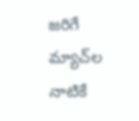జరిగే మ్యాచ్‌ల నాటికే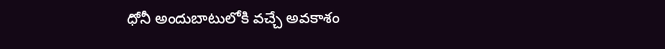ధోనీ అందుబాటులోకి వచ్చే అవకాశం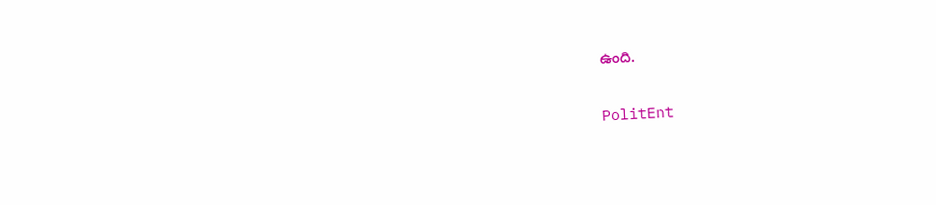ఉంది.

PolitEnt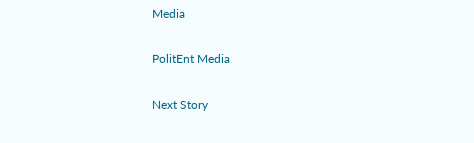Media

PolitEnt Media

Next Story